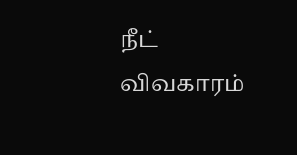நீட் விவகாரம்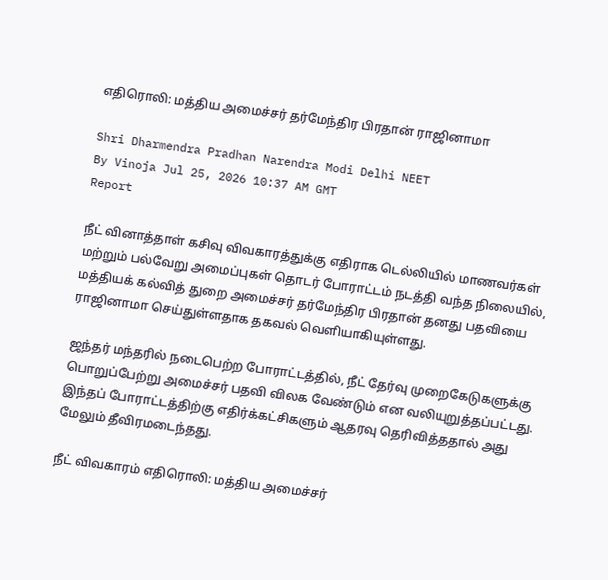எதிரொலி: மத்திய அமைச்சர் தர்மேந்திர பிரதான் ராஜினாமா

Shri Dharmendra Pradhan Narendra Modi Delhi NEET
By Vinoja Jul 25, 2026 10:37 AM GMT
Report

நீட் வினாத்தாள் கசிவு விவகாரத்துக்கு எதிராக டெல்லியில் மாணவர்கள் மற்றும் பல்வேறு அமைப்புகள் தொடர் போராட்டம் நடத்தி வந்த நிலையில், மத்தியக் கல்வித் துறை அமைச்சர் தர்மேந்திர பிரதான் தனது பதவியை ராஜினாமா செய்துள்ளதாக தகவல் வெளியாகியுள்ளது.

ஜந்தர் மந்தரில் நடைபெற்ற போராட்டத்தில், நீட் தேர்வு முறைகேடுகளுக்கு பொறுப்பேற்று அமைச்சர் பதவி விலக வேண்டும் என வலியுறுத்தப்பட்டது. இந்தப் போராட்டத்திற்கு எதிர்க்கட்சிகளும் ஆதரவு தெரிவித்ததால் அது மேலும் தீவிரமடைந்தது.

நீட் விவகாரம் எதிரொலி: மத்திய அமைச்சர்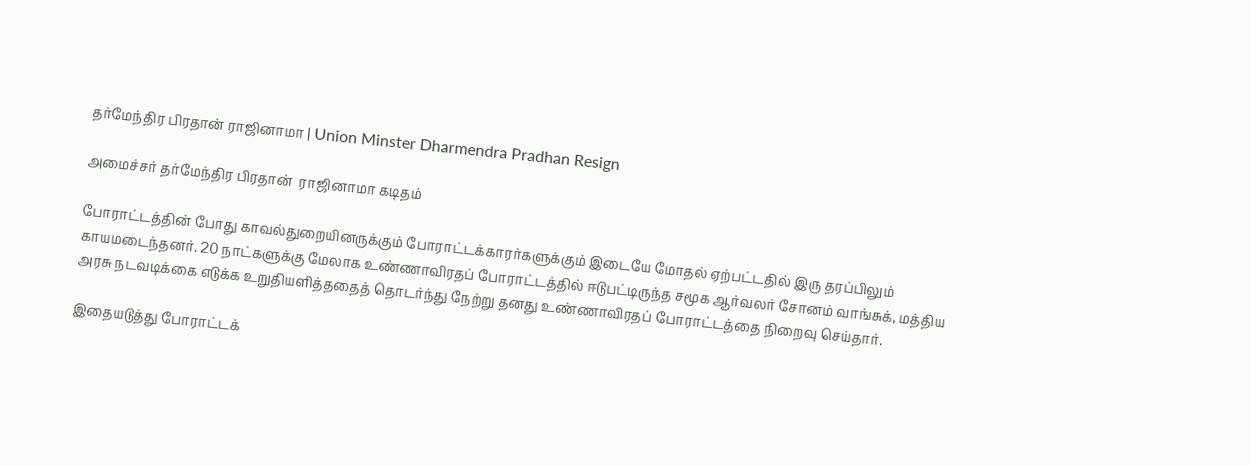தர்மேந்திர பிரதான் ராஜினாமா | Union Minster Dharmendra Pradhan Resign

அமைச்சர் தர்மேந்திர பிரதான்  ராஜினாமா கடிதம்

போராட்டத்தின் போது காவல்துறையினருக்கும் போராட்டக்காரர்களுக்கும் இடையே மோதல் ஏற்பட்டதில் இரு தரப்பிலும் காயமடைந்தனர். 20 நாட்களுக்கு மேலாக உண்ணாவிரதப் போராட்டத்தில் ஈடுபட்டிருந்த சமூக ஆர்வலர் சோனம் வாங்சுக், மத்திய அரசு நடவடிக்கை எடுக்க உறுதியளித்ததைத் தொடர்ந்து நேற்று தனது உண்ணாவிரதப் போராட்டத்தை நிறைவு செய்தார்.

இதையடுத்து போராட்டக்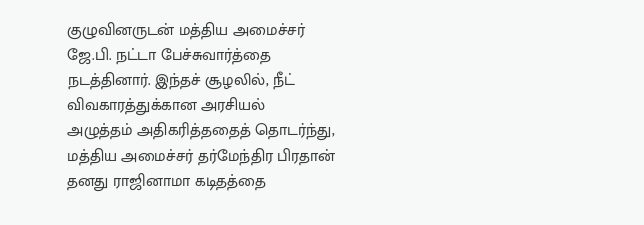குழுவினருடன் மத்திய அமைச்சர் ஜே.பி. நட்டா பேச்சுவார்த்தை நடத்தினார். இந்தச் சூழலில், நீட் விவகாரத்துக்கான அரசியல் அழுத்தம் அதிகரித்ததைத் தொடர்ந்து, மத்திய அமைச்சர் தர்மேந்திர பிரதான் தனது ராஜினாமா கடிதத்தை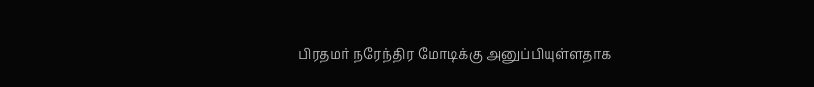பிரதமர் நரேந்திர மோடிக்கு அனுப்பியுள்ளதாக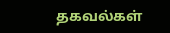தகவல்கள்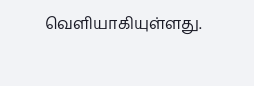வெளியாகியுள்ளது.